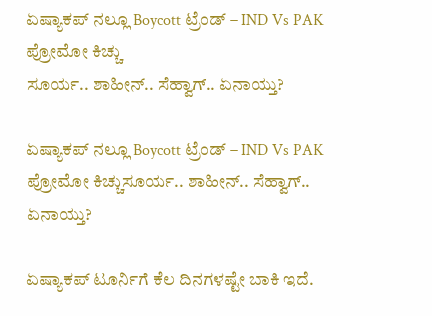ಏಷ್ಯಾಕಪ್ ನಲ್ಲೂ Boycott ಟ್ರೆಂಡ್ – IND Vs PAK ಪ್ರೋಮೋ ಕಿಚ್ಚು
ಸೂರ್ಯ.. ಶಾಹೀನ್.. ಸೆಹ್ವಾಗ್.. ಏನಾಯ್ತು?

ಏಷ್ಯಾಕಪ್ ನಲ್ಲೂ Boycott ಟ್ರೆಂಡ್ – IND Vs PAK ಪ್ರೋಮೋ ಕಿಚ್ಚುಸೂರ್ಯ.. ಶಾಹೀನ್.. ಸೆಹ್ವಾಗ್.. ಏನಾಯ್ತು?

ಏಷ್ಯಾಕಪ್ ಟೂರ್ನಿಗೆ ಕೆಲ ದಿನಗಳಷ್ಟೇ ಬಾಕಿ ಇದೆ.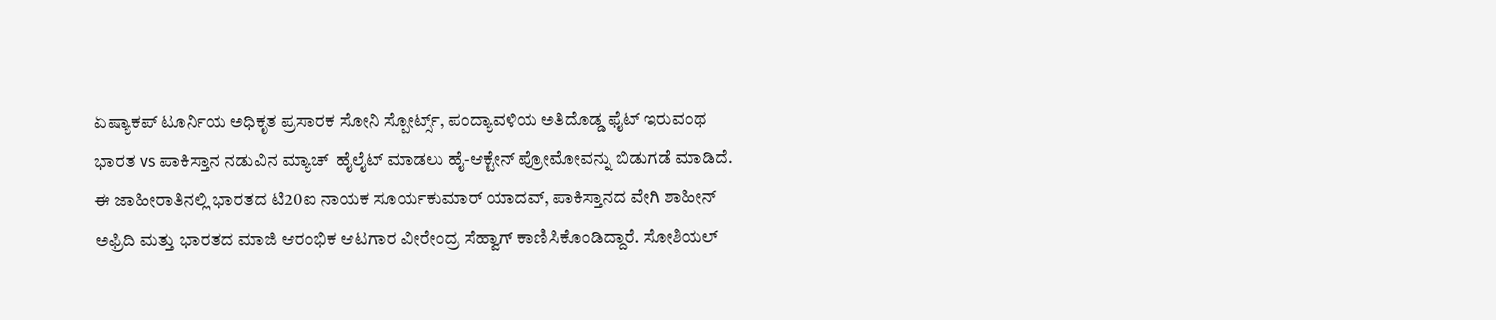ಏಷ್ಯಾಕಪ್ ಟೂರ್ನಿಯ ಅಧಿಕೃತ ಪ್ರಸಾರಕ ಸೋನಿ ಸ್ಪೋರ್ಟ್ಸ್, ಪಂದ್ಯಾವಳಿಯ ಅತಿದೊಡ್ಡ ಫೈಟ್ ಇರುವಂಥ ಭಾರತ vs ಪಾಕಿಸ್ತಾನ ನಡುವಿನ ಮ್ಯಾಚ್  ಹೈಲೈಟ್ ಮಾಡಲು ಹೈ-ಆಕ್ಟೇನ್ ಪ್ರೋಮೋವನ್ನು ಬಿಡುಗಡೆ ಮಾಡಿದೆ. ಈ ಜಾಹೀರಾತಿನಲ್ಲಿ ಭಾರತದ ಟಿ20ಐ ನಾಯಕ ಸೂರ್ಯಕುಮಾರ್ ಯಾದವ್, ಪಾಕಿಸ್ತಾನದ ವೇಗಿ ಶಾಹೀನ್ ಅಫ್ರಿದಿ ಮತ್ತು ಭಾರತದ ಮಾಜಿ ಆರಂಭಿಕ ಆಟಗಾರ ವೀರೇಂದ್ರ ಸೆಹ್ವಾಗ್ ಕಾಣಿಸಿಕೊಂಡಿದ್ದಾರೆ. ಸೋಶಿಯಲ್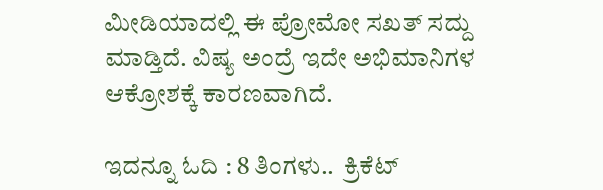ಮೀಡಿಯಾದಲ್ಲಿ ಈ ಪ್ರೋಮೋ ಸಖತ್ ಸದ್ದು ಮಾಡ್ತಿದೆ. ವಿಷ್ಯ ಅಂದ್ರೆ ಇದೇ ಅಭಿಮಾನಿಗಳ ಆಕ್ರೋಶಕ್ಕೆ ಕಾರಣವಾಗಿದೆ.

ಇದನ್ನೂ ಓದಿ : 8 ತಿಂಗಳು..  ಕ್ರಿಕೆಟ್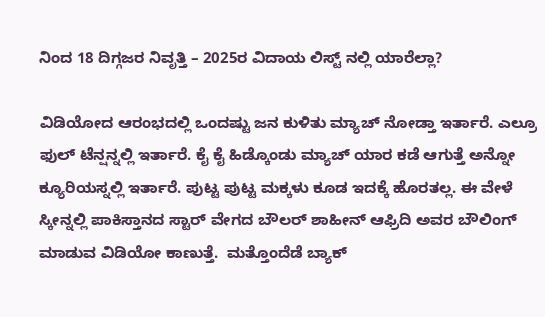ನಿಂದ 18 ದಿಗ್ಗಜರ ನಿವೃತ್ತಿ – 2025ರ ವಿದಾಯ ಲಿಸ್ಟ್ ನಲ್ಲಿ ಯಾರೆಲ್ಲಾ?

ವಿಡಿಯೋದ ಆರಂಭದಲ್ಲಿ ಒಂದಷ್ಟು ಜನ ಕುಳಿತು ಮ್ಯಾಚ್ ನೋಡ್ತಾ ಇರ್ತಾರೆ. ಎಲ್ರೂ ಫುಲ್ ಟೆನ್ಷನ್ನಲ್ಲಿ ಇರ್ತಾರೆ. ಕೈ ಕೈ ಹಿಡ್ಕೊಂಡು ಮ್ಯಾಚ್ ಯಾರ ಕಡೆ ಆಗುತ್ತೆ ಅನ್ನೋ ಕ್ಯೂರಿಯಸ್ನಲ್ಲಿ ಇರ್ತಾರೆ. ಪುಟ್ಟ ಪುಟ್ಟ ಮಕ್ಕಳು ಕೂಡ ಇದಕ್ಕೆ ಹೊರತಲ್ಲ. ಈ ವೇಳೆ ಸ್ಕೀನ್ನಲ್ಲಿ ಪಾಕಿಸ್ತಾನದ ಸ್ಟಾರ್ ವೇಗದ ಬೌಲರ್ ಶಾಹೀನ್ ಆಫ್ರಿದಿ ಅವರ ಬೌಲಿಂಗ್‌ ಮಾಡುವ ವಿಡಿಯೋ ಕಾಣುತ್ತೆ.  ಮತ್ತೊಂದೆಡೆ ಬ್ಯಾಕ್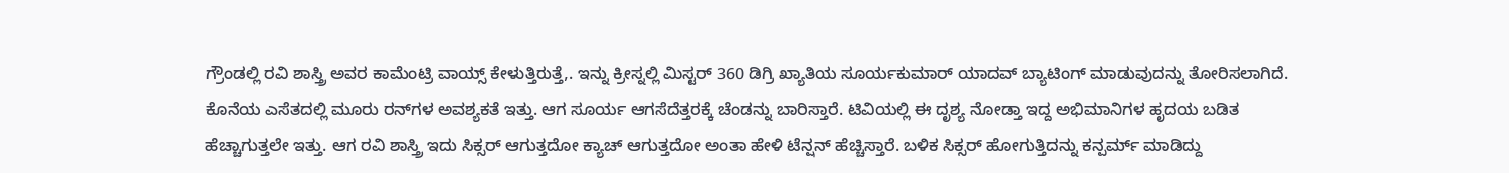ಗ್ರೌಂಡಲ್ಲಿ ರವಿ ಶಾಸ್ತ್ರಿ ಅವರ ಕಾಮೆಂಟ್ರಿ ವಾಯ್ಸ್ ಕೇಳುತ್ತಿರುತ್ತೆ,. ಇನ್ನು ಕ್ರೀಸ್ನಲ್ಲಿ ಮಿಸ್ಟರ್‌ 360 ಡಿಗ್ರಿ ಖ್ಯಾತಿಯ ಸೂರ್ಯಕುಮಾರ್ ಯಾದವ್ ಬ್ಯಾಟಿಂಗ್‌ ಮಾಡುವುದನ್ನು ತೋರಿಸಲಾಗಿದೆ. ಕೊನೆಯ ಎಸೆತದಲ್ಲಿ ಮೂರು ರನ್‌ಗಳ ಅವಶ್ಯಕತೆ ಇತ್ತು. ಆಗ ಸೂರ್ಯ ಆಗಸೆದೆತ್ತರಕ್ಕೆ ಚೆಂಡನ್ನು ಬಾರಿಸ್ತಾರೆ. ಟಿವಿಯಲ್ಲಿ ಈ ದೃಶ್ಯ ನೋಡ್ತಾ ಇದ್ದ ಅಭಿಮಾನಿಗಳ ಹೃದಯ ಬಡಿತ ಹೆಚ್ಚಾಗುತ್ತಲೇ ಇತ್ತು. ಆಗ ರವಿ ಶಾಸ್ತ್ರಿ ಇದು ಸಿಕ್ಸರ್‌ ಆಗುತ್ತದೋ ಕ್ಯಾಚ್‌ ಆಗುತ್ತದೋ ಅಂತಾ ಹೇಳಿ ಟೆನ್ಷನ್ ಹೆಚ್ಚಿಸ್ತಾರೆ. ಬಳಿಕ ಸಿಕ್ಸರ್ ಹೋಗುತ್ತಿದನ್ನು ಕನ್ಪರ್ಮ್ ಮಾಡಿದ್ದು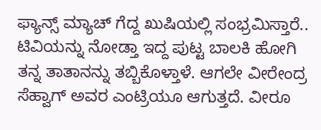ಫ್ಯಾನ್ಸ್ ಮ್ಯಾಚ್ ಗೆದ್ದ ಖುಷಿಯಲ್ಲಿ ಸಂಭ್ರಮಿಸ್ತಾರೆ.. ಟಿವಿಯನ್ನು ನೋಡ್ತಾ ಇದ್ದ ಪುಟ್ಟ ಬಾಲಕಿ ಹೋಗಿ ತನ್ನ ತಾತಾನನ್ನು ತಬ್ಬಿಕೊಳ್ತಾಳೆ. ಆಗಲೇ ವೀರೇಂದ್ರ ಸೆಹ್ವಾಗ್‌ ಅವರ ಎಂಟ್ರಿಯೂ ಆಗುತ್ತದೆ. ವೀರೂ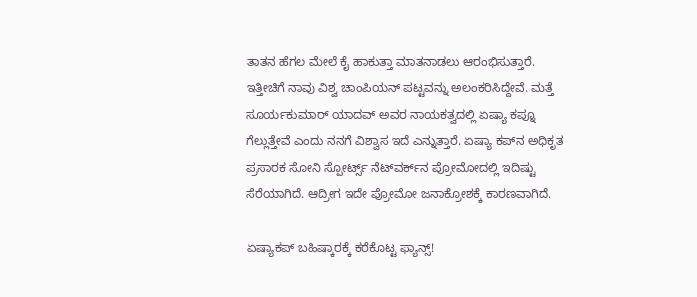ತಾತನ ಹೆಗಲ ಮೇಲೆ ಕೈ ಹಾಕುತ್ತಾ ಮಾತನಾಡಲು ಆರಂಭಿಸುತ್ತಾರೆ. ಇತ್ತೀಚಿಗೆ ನಾವು ವಿಶ್ವ ಚಾಂಪಿಯನ್‌ ಪಟ್ಟವನ್ನು ಅಲಂಕರಿಸಿದ್ದೇವೆ. ಮತ್ತೆ ಸೂರ್ಯಕುಮಾರ್ ಯಾದವ್ ಅವರ ನಾಯಕತ್ವದಲ್ಲಿ ಏಷ್ಯಾ ಕಪ್ನೂ ಗೆಲ್ಲುತ್ತೇವೆ ಎಂದು ನನಗೆ ವಿಶ್ವಾಸ ಇದೆ ಎನ್ನುತ್ತಾರೆ. ಏಷ್ಯಾ ಕಪ್‌ನ ಅಧಿಕೃತ ಪ್ರಸಾರಕ ಸೋನಿ ಸ್ಪೋರ್ಟ್ಸ್ ನೆಟ್‌ವರ್ಕ್‌ನ ಪ್ರೋಮೋದಲ್ಲಿ ಇದಿಷ್ಟು ಸೆರೆಯಾಗಿದೆ. ಆದ್ರೀಗ ಇದೇ ಪ್ರೋಮೋ ಜನಾಕ್ರೋಶಕ್ಕೆ ಕಾರಣವಾಗಿದೆ.

ಏಷ್ಯಾಕಪ್ ಬಹಿಷ್ಕಾರಕ್ಕೆ ಕರೆಕೊಟ್ಟ ಫ್ಯಾನ್ಸ್!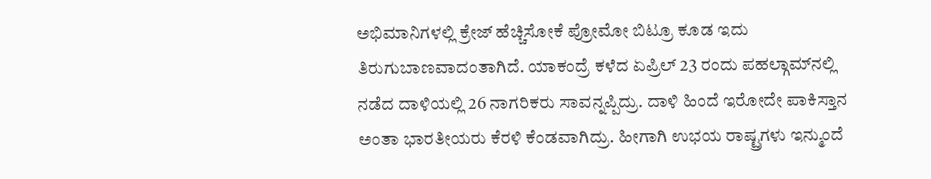ಅಭಿಮಾನಿಗಳಲ್ಲಿ ಕ್ರೇಜ್ ಹೆಚ್ಚಿಸೋಕೆ ಪ್ರೋಮೋ ಬಿಟ್ರೂ ಕೂಡ ಇದು ತಿರುಗುಬಾಣವಾದಂತಾಗಿದೆ. ಯಾಕಂದ್ರೆ ಕಳೆದ ಏಪ್ರಿಲ್ 23 ರಂದು ಪಹಲ್ಗಾಮ್‌ನಲ್ಲಿ ನಡೆದ ದಾಳಿಯಲ್ಲಿ 26 ನಾಗರಿಕರು ಸಾವನ್ನಪ್ಪಿದ್ರು. ದಾಳಿ ಹಿಂದೆ ಇರೋದೇ ಪಾಕಿಸ್ತಾನ ಅಂತಾ ಭಾರತೀಯರು ಕೆರಳಿ ಕೆಂಡವಾಗಿದ್ರು. ಹೀಗಾಗಿ ಉಭಯ ರಾಷ್ಟ್ರಗಳು ಇನ್ಮುಂದೆ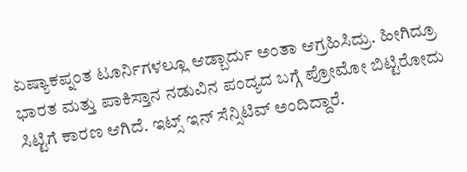ಏಷ್ಯಾಕಪ್ನಂತ ಟೂರ್ನಿಗಳಲ್ಲೂ ಆಡ್ಬಾರ್ದು ಅಂತಾ ಆಗ್ರಹಿಸಿದ್ರು. ಹೀಗಿದ್ರೂ ಭಾರತ ಮತ್ತು ಪಾಕಿಸ್ತಾನ ನಡುವಿನ ಪಂದ್ಯದ ಬಗ್ಗೆ ಪ್ರೋಮೋ ಬಿಟ್ಟಿರೋದು ಸಿಟ್ಟಿಗೆ ಕಾರಣ ಆಗಿದೆ. ಇಟ್ಸ್ ಇನ್ ಸೆನ್ಸಿಟಿವ್ ಅಂದಿದ್ದಾರೆ.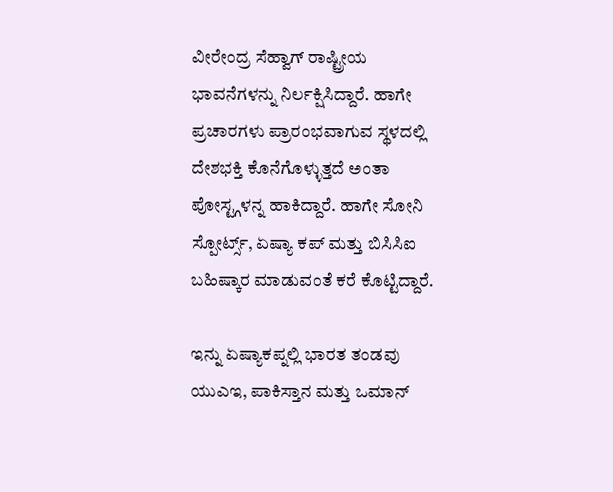ವೀರೇಂದ್ರ ಸೆಹ್ವಾಗ್ ರಾಷ್ಟ್ರೀಯ ಭಾವನೆಗಳನ್ನು ನಿರ್ಲಕ್ಷಿಸಿದ್ದಾರೆ. ಹಾಗೇ ಪ್ರಚಾರಗಳು ಪ್ರಾರಂಭವಾಗುವ ಸ್ಥಳದಲ್ಲಿ ದೇಶಭಕ್ತಿ ಕೊನೆಗೊಳ್ಳುತ್ತದೆ ಅಂತಾ ಪೋಸ್ಟ್ಗಳನ್ನ ಹಾಕಿದ್ದಾರೆ. ಹಾಗೇ ಸೋನಿ ಸ್ಪೋರ್ಟ್ಸ್, ಏಷ್ಯಾ ಕಪ್ ಮತ್ತು ಬಿಸಿಸಿಐ ಬಹಿಷ್ಕಾರ ಮಾಡುವಂತೆ ಕರೆ ಕೊಟ್ಟಿದ್ದಾರೆ.

ಇನ್ನು ಏಷ್ಯಾಕಪ್ನಲ್ಲಿ ಭಾರತ ತಂಡವು ಯುಎಇ, ಪಾಕಿಸ್ತಾನ ಮತ್ತು ಒಮಾನ್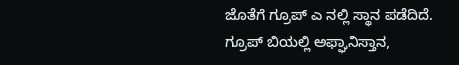ಜೊತೆಗೆ ಗ್ರೂಪ್ ಎ ನಲ್ಲಿ ಸ್ಥಾನ ಪಡೆದಿದೆ. ಗ್ರೂಪ್ ಬಿಯಲ್ಲಿ ಅಫ್ಘಾನಿಸ್ತಾನ,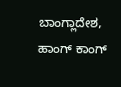ಬಾಂಗ್ಲಾದೇಶ, ಹಾಂಗ್ ಕಾಂಗ್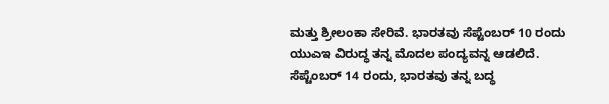ಮತ್ತು ಶ್ರೀಲಂಕಾ ಸೇರಿವೆ. ಭಾರತವು ಸೆಪ್ಟೆಂಬರ್ 10 ರಂದು ಯುಎಇ ವಿರುದ್ಧ ತನ್ನ ಮೊದಲ ಪಂದ್ಯವನ್ನ ಆಡಲಿದೆ. ಸೆಪ್ಟೆಂಬರ್ 14 ರಂದು, ಭಾರತವು ತನ್ನ ಬದ್ಧ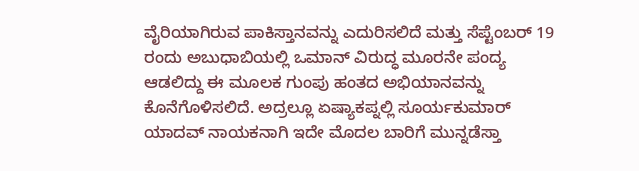ವೈರಿಯಾಗಿರುವ ಪಾಕಿಸ್ತಾನವನ್ನು ಎದುರಿಸಲಿದೆ ಮತ್ತು ಸೆಪ್ಟೆಂಬರ್ 19 ರಂದು ಅಬುಧಾಬಿಯಲ್ಲಿ ಒಮಾನ್ ವಿರುದ್ಧ ಮೂರನೇ ಪಂದ್ಯ ಆಡಲಿದ್ದು ಈ ಮೂಲಕ ಗುಂಪು ಹಂತದ ಅಭಿಯಾನವನ್ನು ಕೊನೆಗೊಳಿಸಲಿದೆ. ಅದ್ರಲ್ಲೂ ಏಷ್ಯಾಕಪ್ನಲ್ಲಿ ಸೂರ್ಯಕುಮಾರ್ ಯಾದವ್ ನಾಯಕನಾಗಿ ಇದೇ ಮೊದಲ ಬಾರಿಗೆ ಮುನ್ನಡೆಸ್ತಾ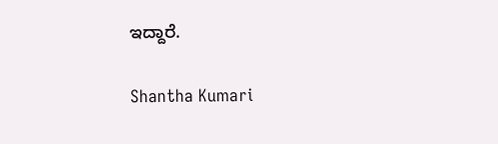ಇದ್ದಾರೆ.

Shantha Kumari